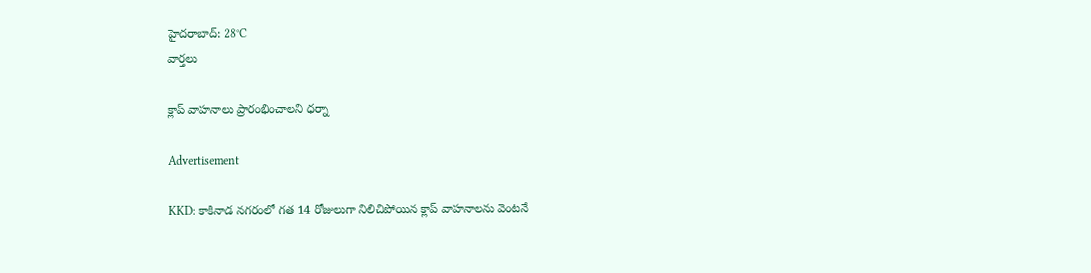హైదరాబాద్: 28°C
వార్తలు

క్లాప్ వాహనాలు ప్రారంభించాలని ధర్నా

Advertisement

KKD: కాకినాడ నగరంలో గత 14 రోజులుగా నిలిచిపోయిన క్లాప్ వాహనాలను వెంటనే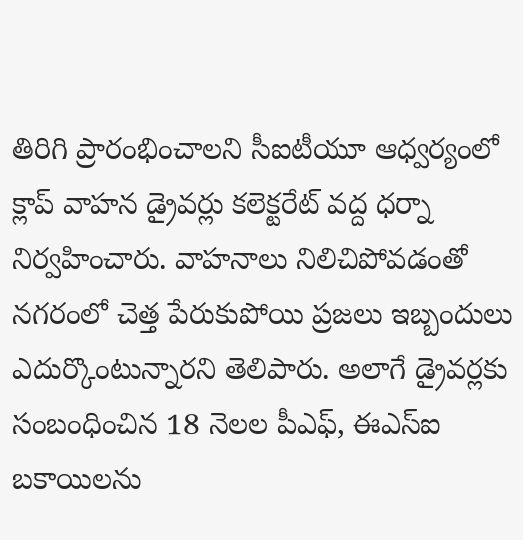తిరిగి ప్రారంభించాలని సీఐటీయూ ఆధ్వర్యంలో క్లాప్ వాహన డ్రైవర్లు కలెక్టరేట్ వద్ద ధర్నా నిర్వహించారు. వాహనాలు నిలిచిపోవడంతో నగరంలో చెత్త పేరుకుపోయి ప్రజలు ఇబ్బందులు ఎదుర్కొంటున్నారని తెలిపారు. అలాగే డ్రైవర్లకు సంబంధించిన 18 నెలల పీఎఫ్, ఈఎస్ఐ బకాయిలను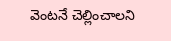వెంటనే చెల్లించాలని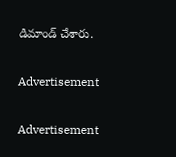డిమాండ్ చేశారు.

Advertisement

Advertisement